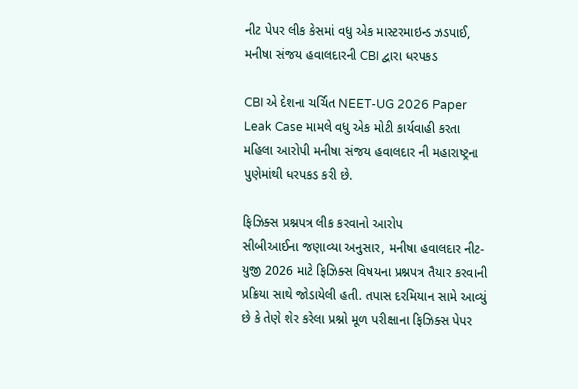નીટ પેપર લીક કેસમાં વધુ એક માસ્ટરમાઇન્ડ ઝડપાઈ, મનીષા સંજય હવાલદારની CBI દ્વારા ધરપકડ

CBI એ દેશના ચર્ચિત NEET-UG 2026 Paper Leak Case મામલે વધુ એક મોટી કાર્યવાહી કરતા મહિલા આરોપી મનીષા સંજય હવાલદાર ની મહારાષ્ટ્રના પુણેમાંથી ધરપકડ કરી છે.

ફિઝિક્સ પ્રશ્નપત્ર લીક કરવાનો આરોપ
સીબીઆઈના જણાવ્યા અનુસાર, મનીષા હવાલદાર નીટ-યુજી 2026 માટે ફિઝિક્સ વિષયના પ્રશ્નપત્ર તૈયાર કરવાની પ્રક્રિયા સાથે જોડાયેલી હતી. તપાસ દરમિયાન સામે આવ્યું છે કે તેણે શેર કરેલા પ્રશ્નો મૂળ પરીક્ષાના ફિઝિક્સ પેપર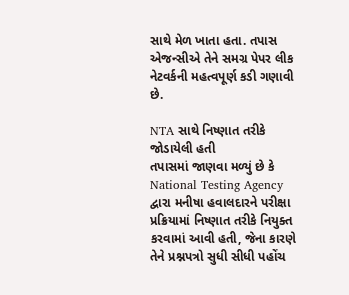સાથે મેળ ખાતા હતા. તપાસ એજન્સીએ તેને સમગ્ર પેપર લીક નેટવર્કની મહત્વપૂર્ણ કડી ગણાવી છે.

NTA સાથે નિષ્ણાત તરીકે જોડાયેલી હતી
તપાસમાં જાણવા મળ્યું છે કે National Testing Agency દ્વારા મનીષા હવાલદારને પરીક્ષા પ્રક્રિયામાં નિષ્ણાત તરીકે નિયુક્ત કરવામાં આવી હતી, જેના કારણે તેને પ્રશ્નપત્રો સુધી સીધી પહોંચ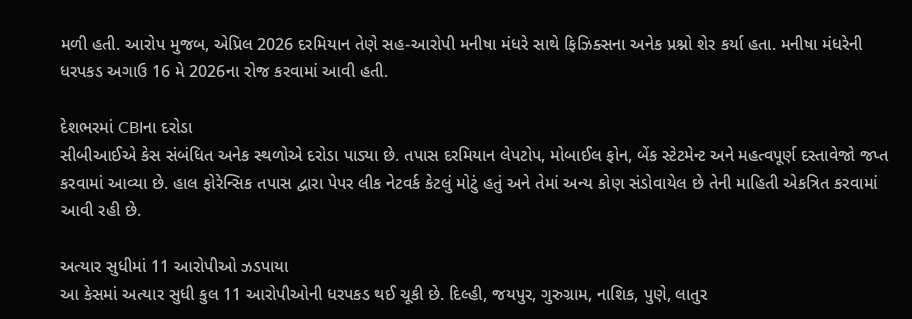મળી હતી. આરોપ મુજબ, એપ્રિલ 2026 દરમિયાન તેણે સહ-આરોપી મનીષા મંધરે સાથે ફિઝિક્સના અનેક પ્રશ્નો શેર કર્યા હતા. મનીષા મંધરેની ધરપકડ અગાઉ 16 મે 2026ના રોજ કરવામાં આવી હતી.

દેશભરમાં CBIના દરોડા
સીબીઆઈએ કેસ સંબંધિત અનેક સ્થળોએ દરોડા પાડ્યા છે. તપાસ દરમિયાન લેપટોપ, મોબાઈલ ફોન, બેંક સ્ટેટમેન્ટ અને મહત્વપૂર્ણ દસ્તાવેજો જપ્ત કરવામાં આવ્યા છે. હાલ ફોરેન્સિક તપાસ દ્વારા પેપર લીક નેટવર્ક કેટલું મોટું હતું અને તેમાં અન્ય કોણ સંડોવાયેલ છે તેની માહિતી એકત્રિત કરવામાં આવી રહી છે.

અત્યાર સુધીમાં 11 આરોપીઓ ઝડપાયા
આ કેસમાં અત્યાર સુધી કુલ 11 આરોપીઓની ધરપકડ થઈ ચૂકી છે. દિલ્હી, જયપુર, ગુરુગ્રામ, નાશિક, પુણે, લાતુર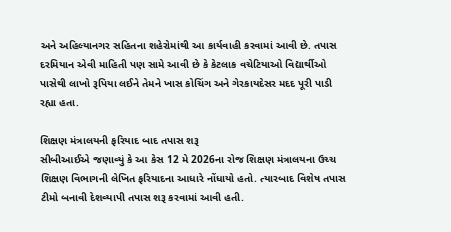અને અહિલ્યાનગર સહિતના શહેરોમાંથી આ કાર્યવાહી કરવામાં આવી છે. તપાસ દરમિયાન એવી માહિતી પણ સામે આવી છે કે કેટલાક વચેટિયાઓ વિદ્યાર્થીઓ પાસેથી લાખો રૂપિયા લઈને તેમને ખાસ કોચિંગ અને ગેરકાયદેસર મદદ પૂરી પાડી રહ્યા હતા.

શિક્ષણ મંત્રાલયની ફરિયાદ બાદ તપાસ શરૂ
સીબીઆઈએ જણાવ્યું કે આ કેસ 12 મે 2026ના રોજ શિક્ષણ મંત્રાલયના ઉચ્ચ શિક્ષણ વિભાગની લેખિત ફરિયાદના આધારે નોંધાયો હતો. ત્યારબાદ વિશેષ તપાસ ટીમો બનાવી દેશવ્યાપી તપાસ શરૂ કરવામાં આવી હતી.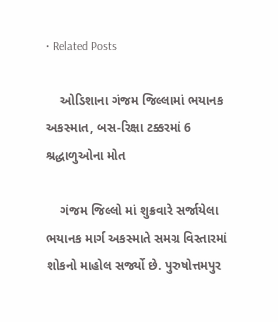• Related Posts

    ઓડિશાના ગંજમ જિલ્લામાં ભયાનક અકસ્માત, બસ-રિક્ષા ટક્કરમાં 6 શ્રદ્ધાળુઓના મોત

    ગંજમ જિલ્લો માં શુક્રવારે સર્જાયેલા ભયાનક માર્ગ અકસ્માતે સમગ્ર વિસ્તારમાં શોકનો માહોલ સર્જ્યો છે. પુરુષોત્તમપુર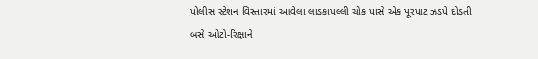પોલીસ સ્ટેશન વિસ્તારમાં આવેલા લાડકાપલ્લી ચોક પાસે એક પૂરપાટ ઝડપે દોડતી બસે ઓટો-રિક્ષાને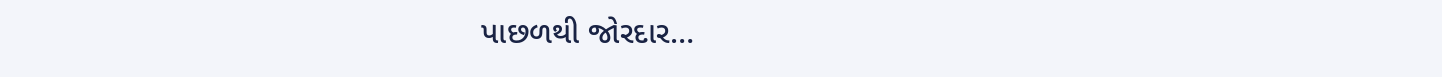પાછળથી જોરદાર…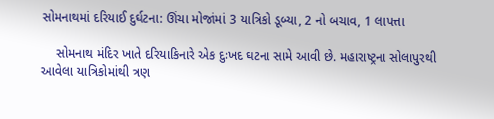સોમનાથમાં દરિયાઈ દુર્ઘટના: ઊંચા મોજાંમાં 3 યાત્રિકો ડૂબ્યા, 2 નો બચાવ, 1 લાપત્તા

    સોમનાથ મંદિર ખાતે દરિયાકિનારે એક દુઃખદ ઘટના સામે આવી છે. મહારાષ્ટ્રના સોલાપુરથી આવેલા યાત્રિકોમાંથી ત્રણ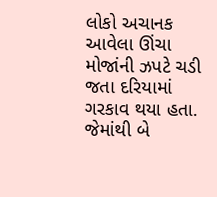લોકો અચાનક આવેલા ઊંચા મોજાંની ઝપટે ચડી જતા દરિયામાં ગરકાવ થયા હતા. જેમાંથી બે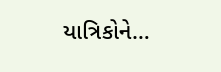યાત્રિકોને…